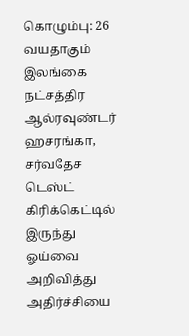கொழும்பு: 26 வயதாகும் இலங்கை நட்சத்திர ஆல்ரவுண்டர் ஹசரங்கா, சர்வதேச டெஸ்ட் கிரிக்கெட்டில் இருந்து ஓய்வை அறிவித்து அதிர்ச்சியை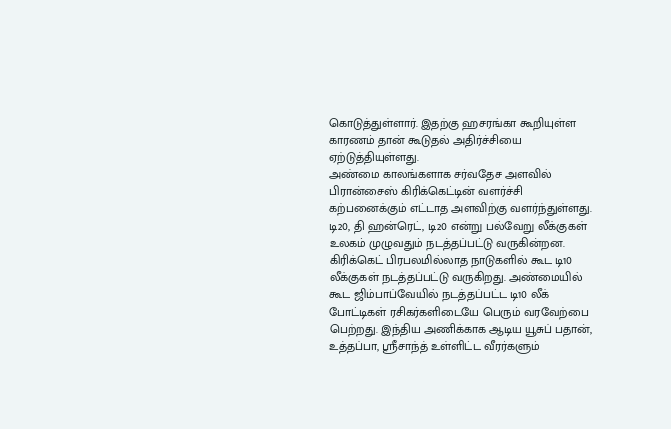கொடுத்துள்ளார். இதற்கு ஹசரங்கா கூறியுள்ள காரணம் தான் கூடுதல் அதிர்ச்சியை ஏற்டுத்தியுள்ளது.
அண்மை காலங்களாக சர்வதேச அளவில் பிரான்சைஸ் கிரிக்கெட்டின் வளர்ச்சி கற்பனைக்கும் எட்டாத அளவிற்கு வளர்ந்துள்ளது. டி20, தி ஹன்ரெட், டி20 என்று பல்வேறு லீக்குகள் உலகம் முழுவதும் நடத்தப்பட்டு வருகின்றன. கிரிக்கெட் பிரபலமில்லாத நாடுகளில் கூட டி10 லீக்குகள் நடத்தப்பட்டு வருகிறது. அண்மையில் கூட ஜிம்பாப்வேயில் நடத்தப்பட்ட டி10 லீக் போட்டிகள் ரசிகர்களிடையே பெரும் வரவேற்பை பெற்றது. இந்திய அணிக்காக ஆடிய யூசுப் பதான், உத்தப்பா, ஸ்ரீசாந்த் உள்ளிட்ட வீரர்களும்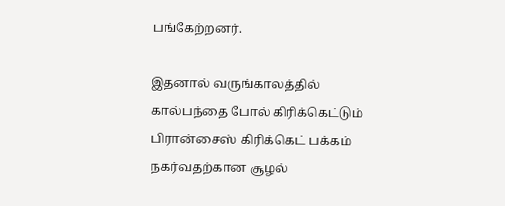பங்கேற்றனர்.

இதனால் வருங்காலத்தில் கால்பந்தை போல் கிரிக்கெட்டும் பிரான்சைஸ் கிரிக்கெட் பக்கம் நகர்வதற்கான சூழல்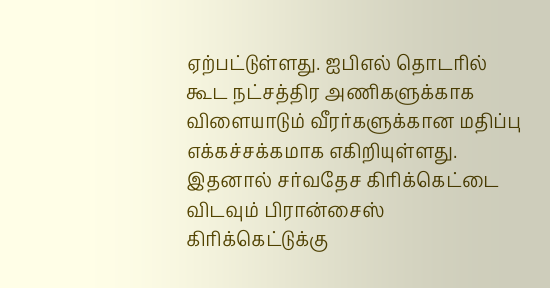ஏற்பட்டுள்ளது. ஐபிஎல் தொடரில் கூட நட்சத்திர அணிகளுக்காக விளையாடும் வீரர்களுக்கான மதிப்பு எக்கச்சக்கமாக எகிறியுள்ளது. இதனால் சர்வதேச கிரிக்கெட்டை விடவும் பிரான்சைஸ் கிரிக்கெட்டுக்கு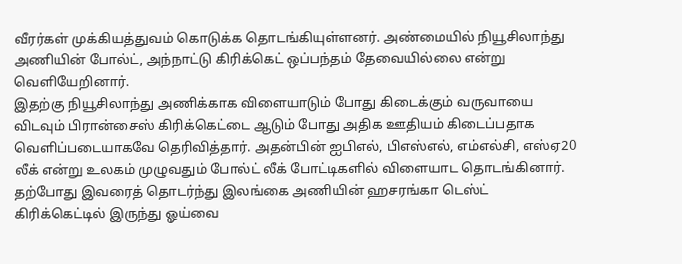வீரர்கள் முக்கியத்துவம் கொடுக்க தொடங்கியுள்ளனர். அண்மையில் நியூசிலாந்து அணியின் போல்ட், அந்நாட்டு கிரிக்கெட் ஒப்பந்தம் தேவையில்லை என்று வெளியேறினார்.
இதற்கு நியூசிலாந்து அணிக்காக விளையாடும் போது கிடைக்கும் வருவாயை விடவும் பிரான்சைஸ் கிரிக்கெட்டை ஆடும் போது அதிக ஊதியம் கிடைப்பதாக வெளிப்படையாகவே தெரிவித்தார். அதன்பின் ஐபிஎல், பிஎஸ்எல், எம்எல்சி, எஸ்ஏ20 லீக் என்று உலகம் முழுவதும் போல்ட் லீக் போட்டிகளில் விளையாட தொடங்கினார். தற்போது இவரைத் தொடர்ந்து இலங்கை அணியின் ஹசரங்கா டெஸ்ட் கிரிக்கெட்டில் இருந்து ஓய்வை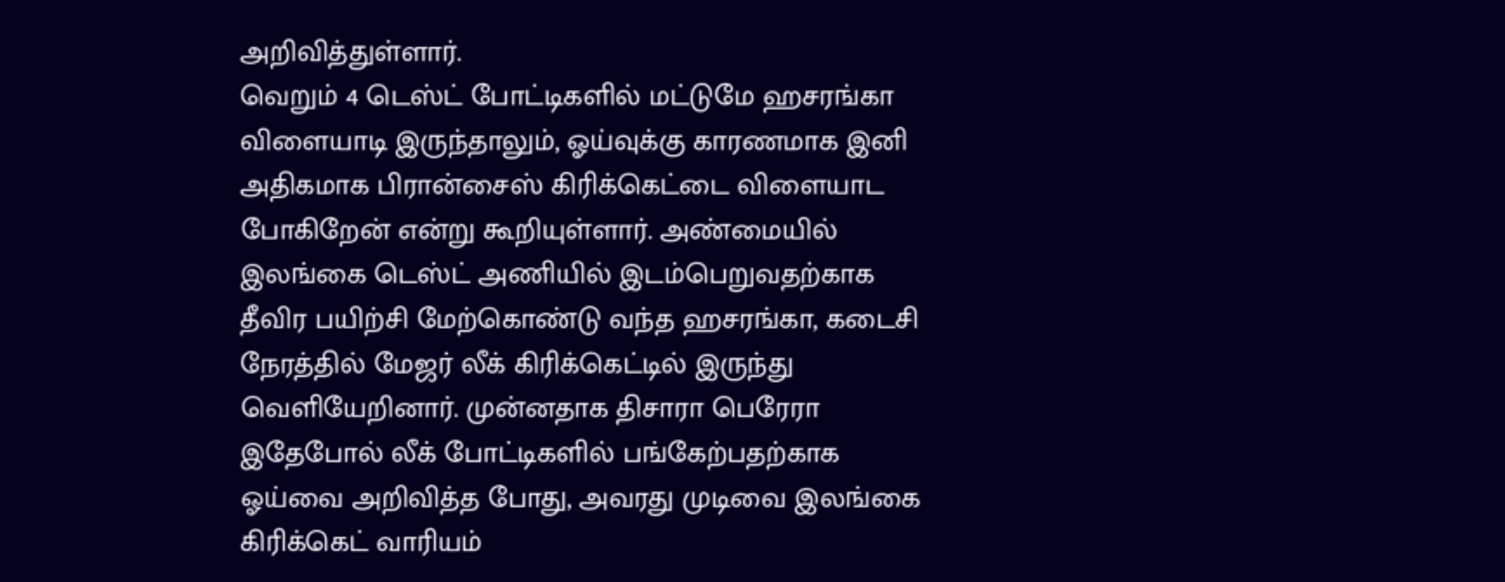அறிவித்துள்ளார்.
வெறும் 4 டெஸ்ட் போட்டிகளில் மட்டுமே ஹசரங்கா விளையாடி இருந்தாலும், ஓய்வுக்கு காரணமாக இனி அதிகமாக பிரான்சைஸ் கிரிக்கெட்டை விளையாட போகிறேன் என்று கூறியுள்ளார். அண்மையில் இலங்கை டெஸ்ட் அணியில் இடம்பெறுவதற்காக தீவிர பயிற்சி மேற்கொண்டு வந்த ஹசரங்கா, கடைசி நேரத்தில் மேஜர் லீக் கிரிக்கெட்டில் இருந்து வெளியேறினார். முன்னதாக திசாரா பெரேரா இதேபோல் லீக் போட்டிகளில் பங்கேற்பதற்காக ஓய்வை அறிவித்த போது, அவரது முடிவை இலங்கை கிரிக்கெட் வாரியம்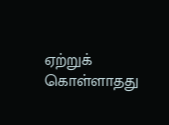ஏற்றுக் கொள்ளாதது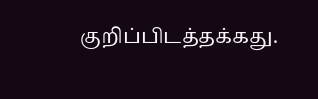குறிப்பிடத்தக்கது.